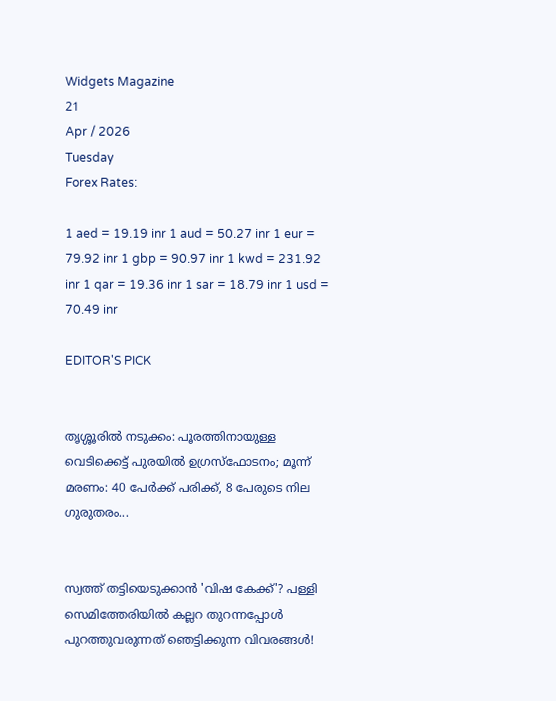Widgets Magazine
21
Apr / 2026
Tuesday
Forex Rates:

1 aed = 19.19 inr 1 aud = 50.27 inr 1 eur = 79.92 inr 1 gbp = 90.97 inr 1 kwd = 231.92 inr 1 qar = 19.36 inr 1 sar = 18.79 inr 1 usd = 70.49 inr

EDITOR'S PICK


തൃശ്ശൂരിൽ നടുക്കം: പൂരത്തിനായുള്ള വെടിക്കെട്ട് പുരയിൽ ഉഗ്രസ്ഫോടനം; മൂന്ന് മരണം: 40 പേർക്ക് പരിക്ക്, 8 പേരുടെ നില ഗുരുതരം...


സ്വത്ത് തട്ടിയെടുക്കാൻ 'വിഷ കേക്ക്'? പള്ളി സെമിത്തേരിയിൽ കല്ലറ തുറന്നപ്പോൾ പുറത്തുവരുന്നത് ഞെട്ടിക്കുന്ന വിവരങ്ങൾ!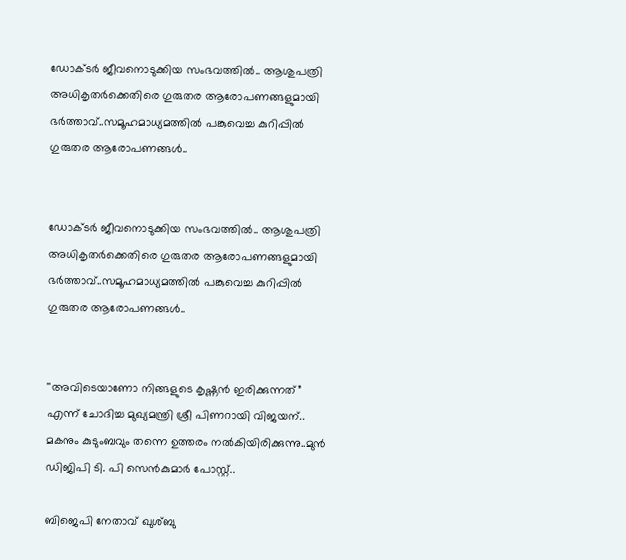ഡോക്ടര്‍ ജീവനൊടുക്കിയ സംഭവത്തില്‍.. ആശുപത്രി അധികൃതര്‍ക്കെതിരെ ഗുരുതര ആരോപണങ്ങളുമായി ഭര്‍ത്താവ്..സമൂഹമാധ്യമത്തില്‍ പങ്കുവെച്ച കുറിപ്പിൽ ഗുരുതര ആരോപണങ്ങൾ..


ഡോക്ടര്‍ ജീവനൊടുക്കിയ സംഭവത്തില്‍.. ആശുപത്രി അധികൃതര്‍ക്കെതിരെ ഗുരുതര ആരോപണങ്ങളുമായി ഭര്‍ത്താവ്..സമൂഹമാധ്യമത്തില്‍ പങ്കുവെച്ച കുറിപ്പിൽ ഗുരുതര ആരോപണങ്ങൾ..


''അവിടെയാണോ നിങ്ങളുടെ കൃഷ്ണൻ ഇരിക്കുന്നത്” എന്ന് ചോദിച്ച മുഖ്യമന്ത്രി ശ്രീ പിണറായി വിജയന്.. മകനും കുടുംബവും തന്നെ ഉത്തരം നൽകിയിരിക്കുന്നു..മുൻ ഡിജിപി ടി. പി സെൻകുമാർ പോസ്റ്റ്..

ബിജെപി നേതാവ് ഖുശ്ബു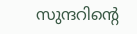സുന്ദറിന്റെ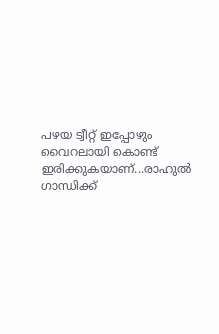പഴയ ട്വീറ്റ് ഇപ്പോഴും വൈറലായി കൊണ്ട് ഇരിക്കുകയാണ്...രാഹുൽ ഗാന്ധിക്ക്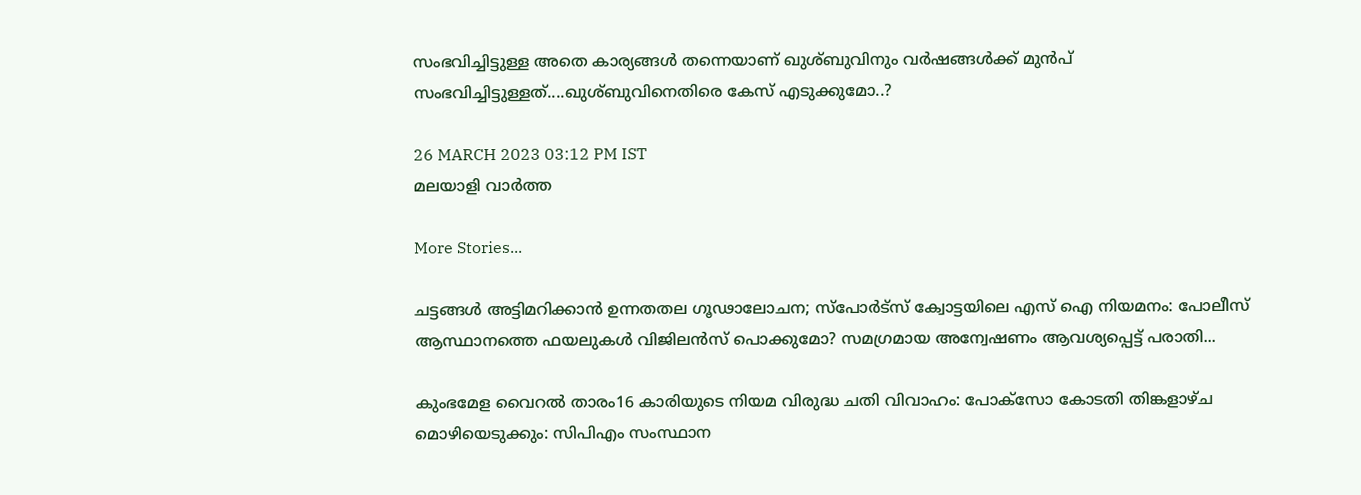സംഭവിച്ചിട്ടുള്ള അതെ കാര്യങ്ങൾ തന്നെയാണ് ഖുശ്ബുവിനും വർഷങ്ങൾക്ക് മുൻപ് സംഭവിച്ചിട്ടുള്ളത്....ഖുശ്ബുവിനെതിരെ കേസ് എടുക്കുമോ..?

26 MARCH 2023 03:12 PM IST
മലയാളി വാര്‍ത്ത

More Stories...

ചട്ടങ്ങൾ അട്ടിമറിക്കാൻ ഉന്നതതല ഗൂഢാലോചന; സ്പോര്‍ട്സ് ക്വോട്ടയിലെ എസ് ഐ നിയമനം: പോലീസ് ആസ്ഥാനത്തെ ഫയലുകൾ വിജിലൻസ് പൊക്കുമോ? സമഗ്രമായ അന്വേഷണം ആവശ്യപ്പെട്ട് പരാതി...

കുംഭമേള വൈറൽ താരം16 കാരിയുടെ നിയമ വിരുദ്ധ ചതി വിവാഹം: പോക്സോ കോടതി തിങ്കളാഴ്ച മൊഴിയെടുക്കും: സിപിഎം സംസ്ഥാന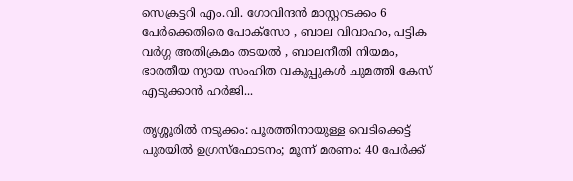സെക്രട്ടറി എം.വി. ഗോവിന്ദൻ മാസ്റ്ററടക്കം 6 പേർക്കെതിരെ പോക്സോ , ബാല വിവാഹം, പട്ടിക വർഗ്ഗ അതിക്രമം തടയൽ , ബാലനീതി നിയമം, ഭാരതീയ ന്യായ സംഹിത വകുപ്പുകൾ ചുമത്തി കേസ് എടുക്കാൻ ഹർജി...

തൃശ്ശൂരിൽ നടുക്കം: പൂരത്തിനായുള്ള വെടിക്കെട്ട് പുരയിൽ ഉഗ്രസ്ഫോടനം; മൂന്ന് മരണം: 40 പേർക്ക്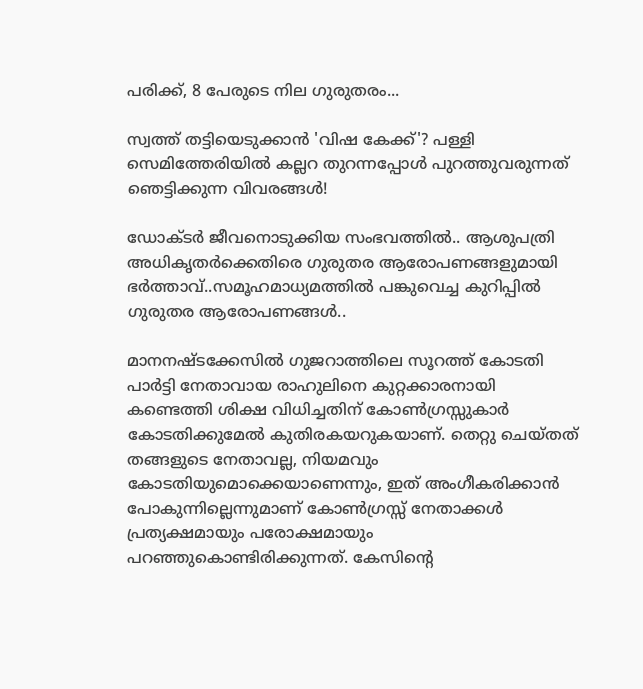പരിക്ക്, 8 പേരുടെ നില ഗുരുതരം...

സ്വത്ത് തട്ടിയെടുക്കാൻ 'വിഷ കേക്ക്'? പള്ളി സെമിത്തേരിയിൽ കല്ലറ തുറന്നപ്പോൾ പുറത്തുവരുന്നത് ഞെട്ടിക്കുന്ന വിവരങ്ങൾ!

ഡോക്ടര്‍ ജീവനൊടുക്കിയ സംഭവത്തില്‍.. ആശുപത്രി അധികൃതര്‍ക്കെതിരെ ഗുരുതര ആരോപണങ്ങളുമായി ഭര്‍ത്താവ്..സമൂഹമാധ്യമത്തില്‍ പങ്കുവെച്ച കുറിപ്പിൽ ഗുരുതര ആരോപണങ്ങൾ..

മാനനഷ്ടക്കേസിൽ ഗുജറാത്തിലെ സൂറത്ത് കോടതി പാർട്ടി നേതാവായ രാഹുലിനെ കുറ്റക്കാരനായി കണ്ടെത്തി ശിക്ഷ വിധിച്ചതിന് കോൺഗ്രസ്സുകാർ കോടതിക്കുമേൽ കുതിരകയറുകയാണ്. തെറ്റു ചെയ്തത് തങ്ങളുടെ നേതാവല്ല, നിയമവും കോടതിയുമൊക്കെയാണെന്നും, ഇത് അംഗീകരിക്കാൻ പോകുന്നില്ലെന്നുമാണ് കോൺഗ്രസ്സ് നേതാക്കൾ പ്രത്യക്ഷമായും പരോക്ഷമായും പറഞ്ഞുകൊണ്ടിരിക്കുന്നത്. കേസിന്റെ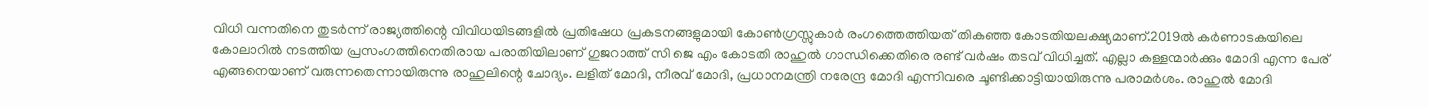വിധി വന്നതിനെ തുടർന്ന് രാജ്യത്തിന്റെ വിവിധയിടങ്ങളിൽ പ്രതിഷേധ പ്രകടനങ്ങളുമായി കോൺഗ്രസ്സുകാർ രംഗത്തെത്തിയത് തികഞ്ഞ കോടതിയലക്ഷ്യമാണ്.2019ൽ ക‌ർണാടകയിലെ കോലാറിൽ നടത്തിയ പ്രസംഗത്തിനെതിരായ പരാതിയിലാണ് ഗുജറാത്ത് സി ജെ എം കോടതി രാഹുൽ ഗാന്ധിക്കെതിരെ രണ്ട് വർഷം തടവ് വിധിച്ചത്. എല്ലാ കള്ളന്മാർക്കും മോദി എന്ന പേര് എങ്ങനെയാണ് വരുന്നതെന്നായിരുന്നു രാഹുലിന്റെ ചോദ്യം. ലളിത് മോദി, നീരവ് മോദി, പ്രധാനമന്ത്രി നരേന്ദ്ര മോദി എന്നിവരെ ചൂണ്ടിക്കാട്ടിയായിരുന്നു പരാമർശം. രാഹുൽ മോദി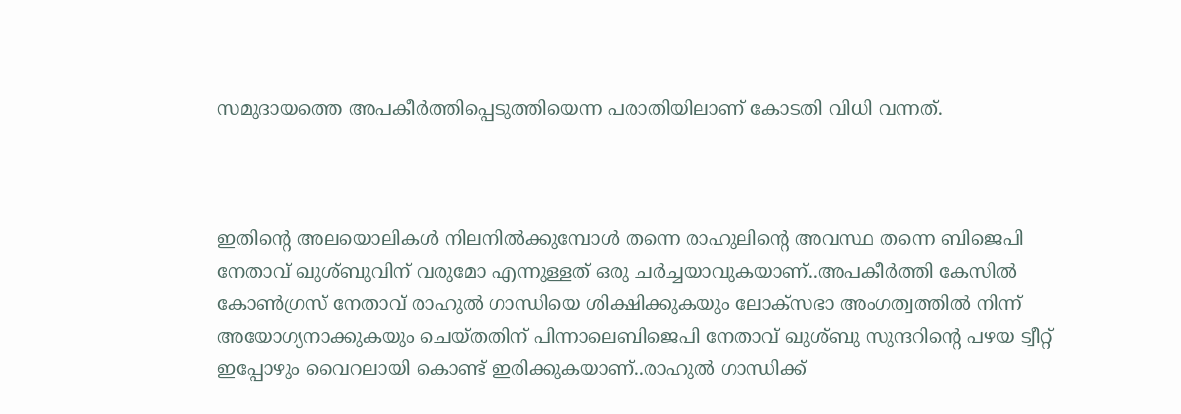സമുദായത്തെ അപകീർത്തിപ്പെടുത്തിയെന്ന പരാതിയിലാണ് കോടതി വിധി വന്നത്.



ഇതിന്റെ അലയൊലികൾ നിലനിൽക്കുമ്പോൾ തന്നെ രാഹുലിന്റെ അവസ്ഥ തന്നെ ബിജെപി നേതാവ് ഖുശ്ബുവിന് വരുമോ എന്നുള്ളത് ഒരു ചർച്ചയാവുകയാണ്..അപകീര്‍ത്തി കേസില്‍ കോണ്‍ഗ്രസ് നേതാവ് രാഹുല്‍ ഗാന്ധിയെ ശിക്ഷിക്കുകയും ലോക്‌സഭാ അംഗത്വത്തില്‍ നിന്ന് അയോഗ്യനാക്കുകയും ചെയ്തതിന് പിന്നാലെബിജെപി നേതാവ് ഖുശ്ബു സുന്ദറിന്റെ പഴയ ട്വീറ്റ് ഇപ്പോഴും വൈറലായി കൊണ്ട് ഇരിക്കുകയാണ്..രാഹുൽ ഗാന്ധിക്ക്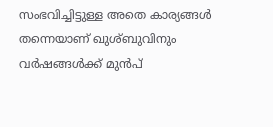സംഭവിച്ചിട്ടുള്ള അതെ കാര്യങ്ങൾ തന്നെയാണ് ഖുശ്ബുവിനും വർഷങ്ങൾക്ക് മുൻപ്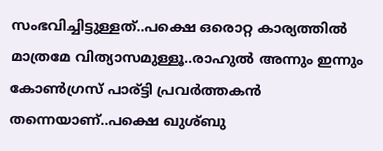സംഭവിച്ചിട്ടുള്ളത്..പക്ഷെ ഒരൊറ്റ കാര്യത്തിൽ മാത്രമേ വിത്യാസമുള്ളൂ..രാഹുൽ അന്നും ഇന്നും കോൺഗ്രസ് പാര്ട്ടി പ്രവർത്തകൻ തന്നെയാണ്..പക്ഷെ ഖുശ്‌ബു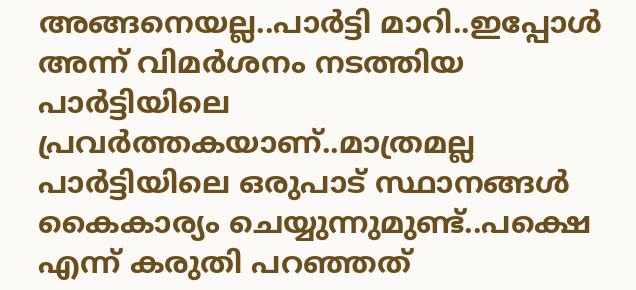അങ്ങനെയല്ല..പാർട്ടി മാറി..ഇപ്പോൾ അന്ന് വിമർശനം നടത്തിയ പാർട്ടിയിലെ പ്രവർത്തകയാണ്..മാത്രമല്ല പാർട്ടിയിലെ ഒരുപാട് സ്ഥാനങ്ങൾ കൈകാര്യം ചെയ്യുന്നുമുണ്ട്..പക്ഷെ എന്ന് കരുതി പറഞ്ഞത്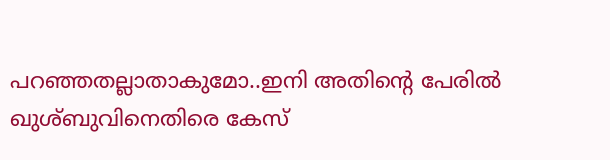പറഞ്ഞതല്ലാതാകുമോ..ഇനി അതിന്റെ പേരിൽ ഖുശ്ബുവിനെതിരെ കേസ്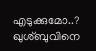എടുക്കുമോ..? ഖുശ്‌ബുവിനെ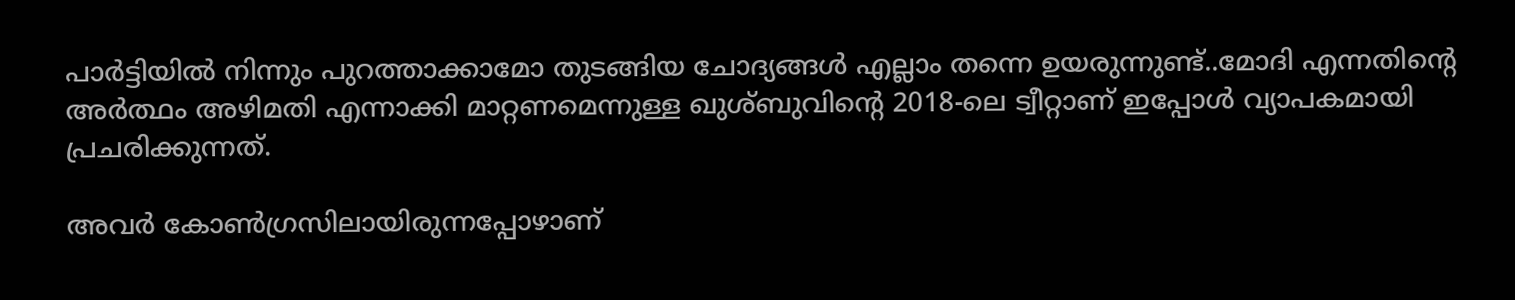പാർട്ടിയിൽ നിന്നും പുറത്താക്കാമോ തുടങ്ങിയ ചോദ്യങ്ങൾ എല്ലാം തന്നെ ഉയരുന്നുണ്ട്..മോദി എന്നതിന്റെ അര്‍ത്ഥം അഴിമതി എന്നാക്കി മാറ്റണമെന്നുള്ള ഖുശ്ബുവിന്റെ 2018-ലെ ട്വീറ്റാണ് ഇപ്പോള്‍ വ്യാപകമായി പ്രചരിക്കുന്നത്.

അവര്‍ കോണ്‍ഗ്രസിലായിരുന്നപ്പോഴാണ്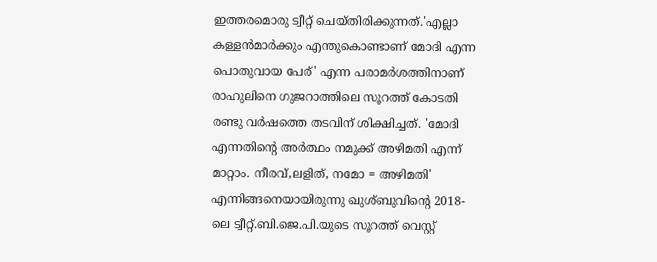ഇത്തരമൊരു ട്വീറ്റ് ചെയ്തിരിക്കുന്നത്.'എല്ലാ കള്ളന്‍മാര്‍ക്കും എന്തുകൊണ്ടാണ് മോദി എന്ന പൊതുവായ പേര്' എന്ന പരാമര്‍ശത്തിനാണ് രാഹുലിനെ ഗുജറാത്തിലെ സൂറത്ത് കോടതി രണ്ടു വര്‍ഷത്തെ തടവിന് ശിക്ഷിച്ചത്. 'മോദി എന്നതിന്റെ അര്‍ത്ഥം നമുക്ക് അഴിമതി എന്ന് മാറ്റാം. നീരവ്,ലളിത്, നമോ = അഴിമതി' എന്നിങ്ങനെയായിരുന്നു ഖുശ്ബുവിന്റെ 2018-ലെ ട്വീറ്റ്.ബി.ജെ.പി.യുടെ സൂറത്ത് വെസ്റ്റ്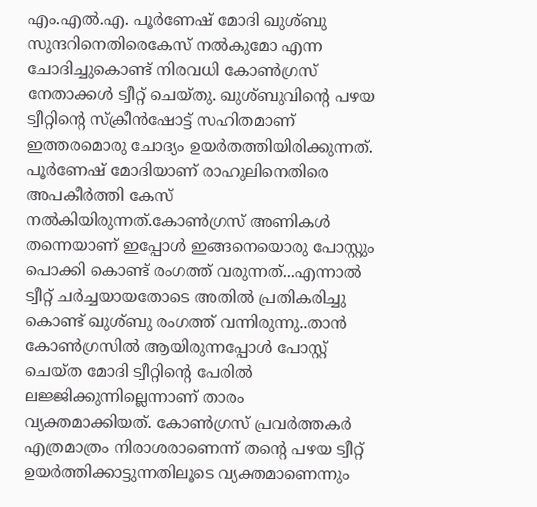എം.എല്‍.എ. പൂര്‍ണേഷ് മോദി ഖുശ്ബു സുന്ദറിനെതിരെകേസ് നല്‍കുമോ എന്ന ചോദിച്ചുകൊണ്ട് നിരവധി കോണ്‍ഗ്രസ് നേതാക്കള്‍ ട്വീറ്റ് ചെയ്തു. ഖുശ്ബുവിന്റെ പഴയ ട്വീറ്റിന്റെ സ്‌ക്രീന്‍ഷോട്ട് സഹിതമാണ് ഇത്തരമൊരു ചോദ്യം ഉയര്‍തത്തിയിരിക്കുന്നത്. പൂര്‍ണേഷ് മോദിയാണ് രാഹുലിനെതിരെ അപകീര്‍ത്തി കേസ് നല്‍കിയിരുന്നത്.കോൺഗ്രസ് അണികൾ തന്നെയാണ് ഇപ്പോൾ ഇങ്ങനെയൊരു പോസ്റ്റും പൊക്കി കൊണ്ട് രംഗത്ത് വരുന്നത്...എന്നാൽ ട്വീറ്റ് ചർച്ചയായതോടെ അതിൽ പ്രതികരിച്ചു കൊണ്ട് ഖുശ്ബു രംഗത്ത് വന്നിരുന്നു..താൻ കോൺഗ്രസിൽ ആയിരുന്നപ്പോൾ പോസ്റ്റ് ചെയ്ത മോദി ട്വീറ്റിന്റെ പേരിൽ ലജ്ജിക്കുന്നില്ലെന്നാണ് താരം വ്യക്തമാക്കിയത്. കോൺഗ്രസ് പ്രവർത്തകർ എത്രമാത്രം നിരാശരാണെന്ന് തന്റെ പഴയ ട്വീറ്റ് ഉയർത്തിക്കാട്ടുന്നതിലൂടെ വ്യക്തമാണെന്നും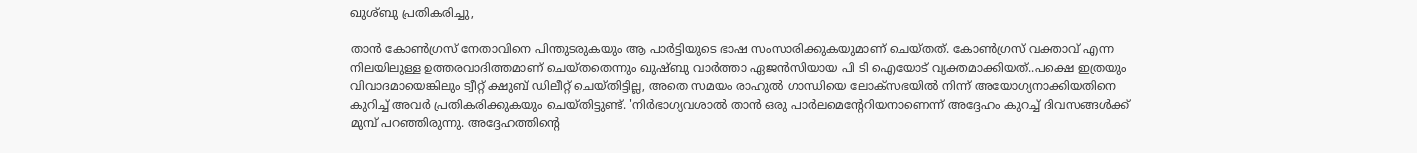ഖുശ്‌ബു പ്രതികരിച്ചു,

താൻ കോൺഗ്രസ് നേതാവിനെ പിന്തുടരുകയും ആ പാർട്ടിയുടെ ഭാഷ സംസാരിക്കുകയുമാണ് ചെയ്തത്. കോൺഗ്രസ് വക്താവ് എന്ന നിലയിലുള്ള ഉത്തരവാദിത്തമാണ് ചെയ്തതെന്നും ഖുഷ്‌ബു വാർത്താ ഏജൻസിയായ പി ടി ഐയോട് വ്യക്തമാക്കിയത്..പക്ഷെ ഇത്രയും വിവാദമായെങ്കിലും ട്വീറ്റ് ക്ഷുബ് ഡിലീറ്റ് ചെയ്തിട്ടില്ല, അതെ സമയം രാഹുല്‍ ഗാന്ധിയെ ലോക്സഭയില്‍ നിന്ന് അയോഗ്യനാക്കിയതിനെ കുറിച്ച് അവര്‍ പ്രതികരിക്കുകയും ചെയ്തിട്ടുണ്ട്. 'നിര്‍ഭാഗ്യവശാല്‍ താന്‍ ഒരു പാര്‍ലമെന്റേറിയനാണെന്ന് അദ്ദേഹം കുറച്ച് ദിവസങ്ങള്‍ക്ക് മുമ്പ് പറഞ്ഞിരുന്നു. അദ്ദേഹത്തിന്റെ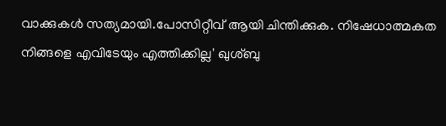വാക്കുകള്‍ സത്യമായി.പോസിറ്റീവ് ആയി ചിന്തിക്കുക. നിഷേധാത്മകത നിങ്ങളെ എവിടേയും എത്തിക്കില്ല' ഖുശ്ബു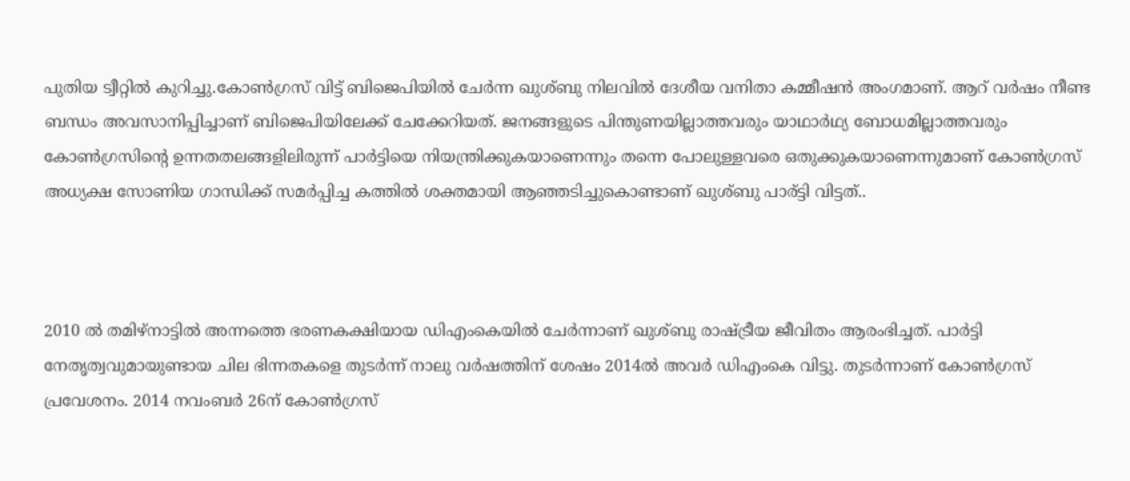പുതിയ ട്വീറ്റില്‍ കുറിച്ചു.കോണ്‍ഗ്രസ് വിട്ട് ബിജെപിയില്‍ ചേര്‍ന്ന ഖുശ്ബു നിലവില്‍ ദേശീയ വനിതാ കമ്മീഷന്‍ അംഗമാണ്. ആറ് വർഷം നീണ്ട ബന്ധം അവസാനിപ്പിച്ചാണ് ബിജെപിയിലേക്ക് ചേക്കേറിയത്. ജനങ്ങളുടെ പിന്തുണയില്ലാത്തവരും യാഥാർഥ്യ ബോധമില്ലാത്തവരും കോൺഗ്രസിന്‍റെ ഉന്നതതലങ്ങളിലിരുന്ന് പാർട്ടിയെ നിയന്ത്രിക്കുകയാണെന്നും തന്നെ പോലുള്ളവരെ ഒതുക്കുകയാണെന്നുമാണ് കോൺഗ്രസ് അധ്യക്ഷ സോണിയ ഗാന്ധിക്ക് സമർപ്പിച്ച കത്തിൽ ശക്തമായി ആഞ്ഞടിച്ചുകൊണ്ടാണ് ഖുശ്ബു പാര്ട്ടി വിട്ടത്..



2010 ൽ തമിഴ്നാട്ടിൽ അന്നത്തെ ഭരണകക്ഷിയായ ഡിഎംകെയിൽ ചേർന്നാണ് ഖുശ്ബു രാഷ്ട്രീയ ജീവിതം ആരംഭിച്ചത്. പാർട്ടി നേതൃത്വവുമായുണ്ടായ ചില ഭിന്നതകളെ തുടർന്ന് നാലു വർഷത്തിന് ശേഷം 2014ൽ അവർ ഡിഎംകെ വിട്ടു. തുടർന്നാണ് കോൺഗ്രസ് പ്രവേശനം. 2014 നവംബർ 26ന് കോണ്‍ഗ്രസ്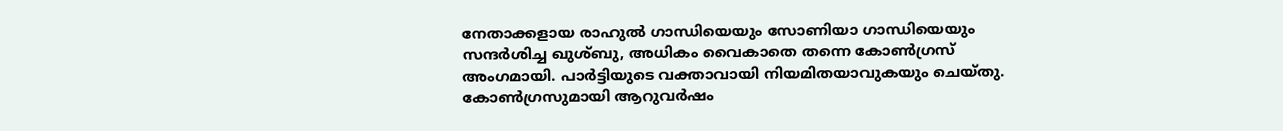നേതാക്കളായ രാഹുൽ ഗാന്ധിയെയും സോണിയാ ഗാന്ധിയെയും സന്ദർശിച്ച ഖുശ്ബു, അധികം വൈകാതെ തന്നെ കോൺഗ്രസ് അംഗമായി. പാർട്ടിയുടെ വക്താവായി നിയമിതയാവുകയും ചെയ്തു. കോൺഗ്രസുമായി ആറുവർഷം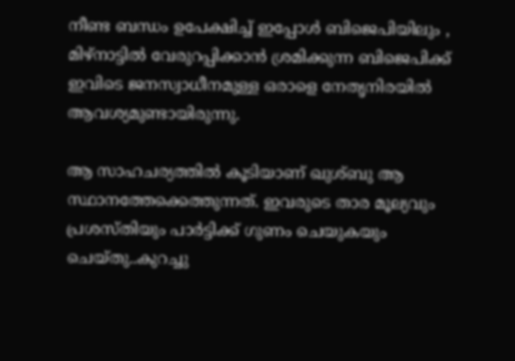നീണ്ട ബന്ധം ഉപേക്ഷിച്ച് ഇപ്പോൾ ബിജെപിയിലും , മിഴ്നാട്ടിൽ വേരുറപ്പിക്കാൻ ശ്രമിക്കുന്ന ബിജെപിക്ക് ഇവിടെ ജനസ്വാധീനമുള്ള ഒരാളെ നേതൃനിരയിൽ ആവശ്യമുണ്ടായിരുന്നു.

ആ സാഹചര്യത്തിൽ കൂടിയാണ് ഖുശ്ബു ആ സ്ഥാനത്തേക്കെത്തുന്നത്. ഇവരുടെ താര മൂല്യവും പ്രശസ്തിയും പാർട്ടിക്ക് ഗുണം ചെയുകയും ചെയ്തു..കുറച്ചു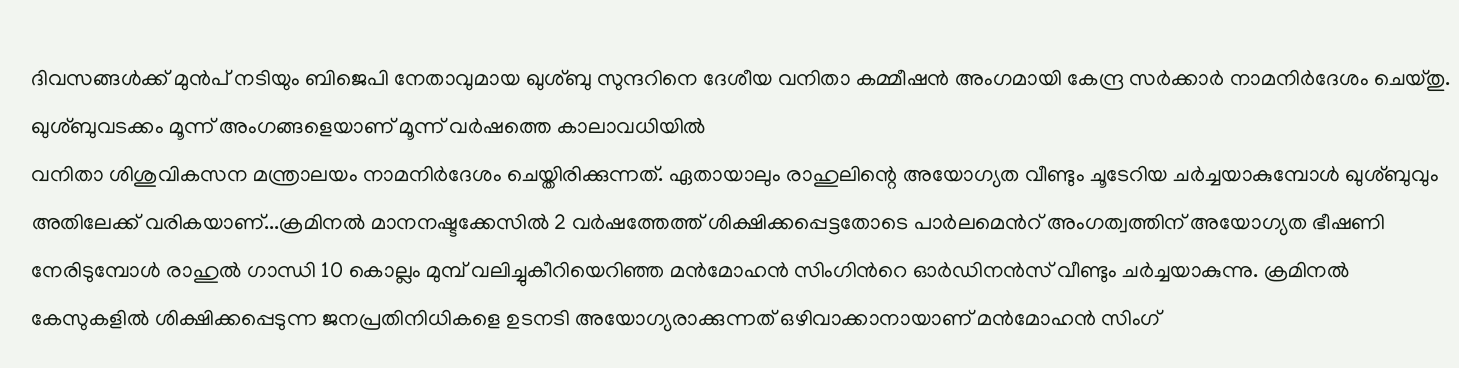ദിവസങ്ങൾക്ക് മുൻപ് നടിയും ബിജെപി നേതാവുമായ ഖുശ്ബു സുന്ദറിനെ ദേശീയ വനിതാ കമ്മീഷന്‍ അംഗമായി കേന്ദ്ര സര്‍ക്കാര്‍ നാമനിര്‍ദേശം ചെയ്തു. ഖുശ്ബുവടക്കം മൂന്ന് അംഗങ്ങളെയാണ് മൂന്ന് വര്‍ഷത്തെ കാലാവധിയില്‍
വനിതാ ശിശുവികസന മന്ത്രാലയം നാമനിര്‍ദേശം ചെയ്തിരിക്കുന്നത്. ഏതായാലും രാഹുലിന്റെ അയോഗ്യത വീണ്ടും ചൂടേറിയ ചർച്ചയാകുമ്പോൾ ഖുശ്ബുവും അതിലേക്ക് വരികയാണ്...ക്രമിനൽ മാനനഷ്ടക്കേസില്‍ 2 വർഷത്തേത്ത് ശിക്ഷിക്കപ്പെട്ടതോടെ പാര്‍ലമെന്‍റ് അംഗത്വത്തിന് അയോഗ്യത ഭീഷണി നേരിടുമ്പോൾ രാഹുൽ ഗാന്ധി 10 കൊല്ലം മുമ്പ് വലിച്ചുകീറിയെറിഞ്ഞ മൻമോഹൻ സിംഗിന്‍റെ ഓർഡിനൻസ് വീണ്ടും ചർച്ചയാകുന്നു. ക്രമിനൽ കേസുകളിൽ ശിക്ഷിക്കപ്പെടുന്ന ജനപ്രതിനിധികളെ ഉടനടി അയോഗ്യരാക്കുന്നത് ഒഴിവാക്കാനായാണ് മന്‍മോഹന്‍ സിംഗ്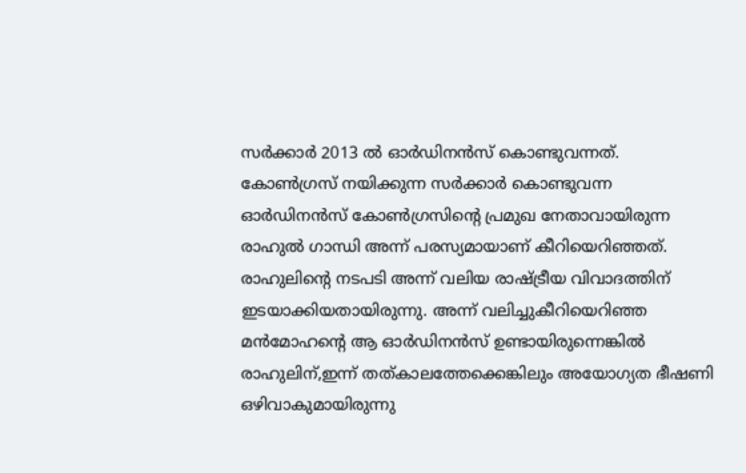സര്‍ക്കാര്‍ 2013 ൽ ഓര്‍ഡിനന്‍സ് കൊണ്ടുവന്നത്. കോൺഗ്രസ് നയിക്കുന്ന സർക്കാർ കൊണ്ടുവന്ന ഓർഡിനൻസ് കോൺഗ്രസിന്‍റെ പ്രമുഖ നേതാവായിരുന്ന രാഹുൽ ഗാന്ധി അന്ന് പരസ്യമായാണ് കീറിയെറിഞ്ഞത്. രാഹുലിന്‍റെ നടപടി അന്ന് വലിയ രാഷ്ട്രീയ വിവാദത്തിന് ഇടയാക്കിയതായിരുന്നു. അന്ന് വലിച്ചുകീറിയെറിഞ്ഞ മൻമോഹന്‍റെ ആ ഓർഡിനൻസ് ഉണ്ടായിരുന്നെങ്കിൽ രാഹുലിന്,ഇന്ന് തത്കാലത്തേക്കെങ്കിലും അയോഗ്യത ഭീഷണി ഒഴിവാകുമായിരുന്നു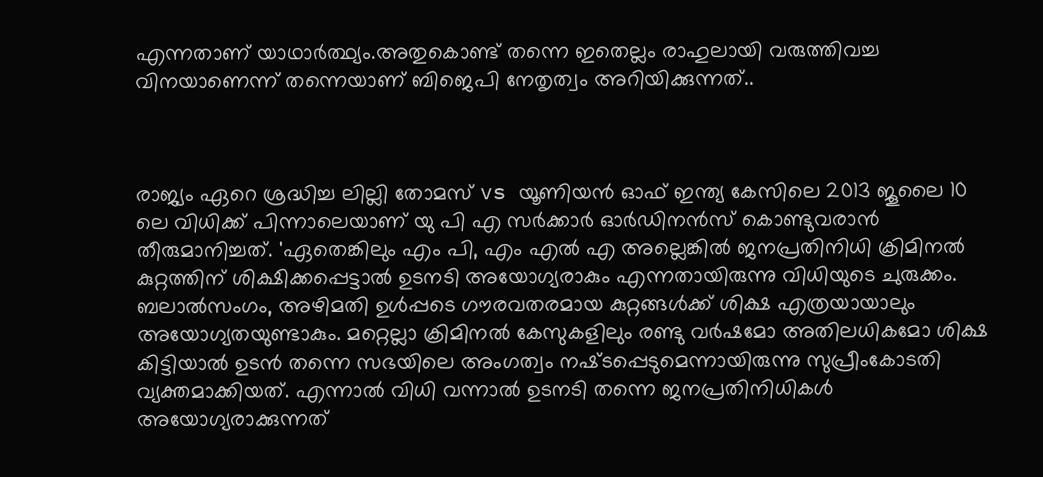എന്നതാണ് യാഥാർത്ഥ്യം.അതുകൊണ്ട് തന്നെ ഇതെല്ലം രാഹുലായി വരുത്തിവച്ച വിനയാണെന്ന് തന്നെയാണ് ബിജെപി നേതൃത്വം അറിയിക്കുന്നത്..



രാജ്യം ഏറെ ശ്രദ്ധിച്ച ലില്ലി തോമസ് vs യൂണിയൻ ഓഫ് ഇന്ത്യ കേസിലെ 2013 ജൂലൈ 10 ലെ വിധിക്ക് പിന്നാലെയാണ് യു പി എ സർക്കാർ ഓ‍ർഡിനൻസ് കൊണ്ടുവരാൻ തീരുമാനിച്ചത്. 'ഏതെങ്കിലും എം പി, എം എൽ എ അല്ലെങ്കിൽ ജനപ്രതിനിധി ക്രിമിനൽ കുറ്റത്തിന് ശിക്ഷിക്കപ്പെട്ടാൽ ഉടനടി അയോഗ്യരാകും എന്നതായിരുന്നു വിധിയുടെ ചുരുക്കം. ബലാൽസംഗം, അഴിമതി ഉൾപ്പടെ ഗൗരവതരമായ കുറ്റങ്ങൾക്ക് ശിക്ഷ എത്രയായാലും അയോഗ്യതയുണ്ടാകും. മറ്റെല്ലാ ക്രിമിനൽ കേസുകളിലും രണ്ടു വർഷമോ അതിലധികമോ ശിക്ഷ കിട്ടിയാൽ ഉടൻ തന്നെ സഭയിലെ അംഗത്വം നഷ്‌ടപ്പെടുമെന്നായിരുന്നു സുപ്രീംകോടതി വ്യക്തമാക്കിയത്. എന്നാൽ വിധി വന്നാൽ ഉടനടി തന്നെ ജനപ്രതിനിധികൾ അയോഗ്യരാക്കുന്നത്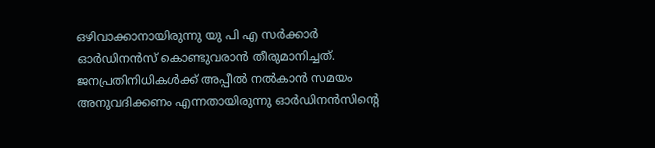ഒഴിവാക്കാനായിരുന്നു യു പി എ സർക്കാർ ഓർഡിനൻസ് കൊണ്ടുവരാൻ തീരുമാനിച്ചത്. ജനപ്രതിനിധികൾക്ക് അപ്പീൽ നൽകാൻ സമയം അനുവദിക്കണം എന്നതായിരുന്നു ഓർഡിനൻസിന്‍റെ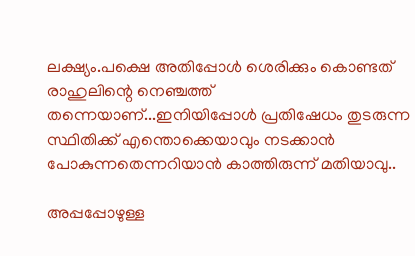ലക്ഷ്യം.പക്ഷെ അതിപ്പോൾ ശെരിക്കും കൊണ്ടത് രാഹുലിന്റെ നെഞ്ചത്ത് തന്നെയാണ്...ഇനിയിപ്പോൾ പ്രതിഷേധം തുടരുന്ന സ്ഥിതിക്ക് എന്തൊക്കെയാവും നടക്കാൻ പോകുന്നതെന്നറിയാൻ കാത്തിരുന്ന് മതിയാവു..

അപ്പപ്പോഴുള്ള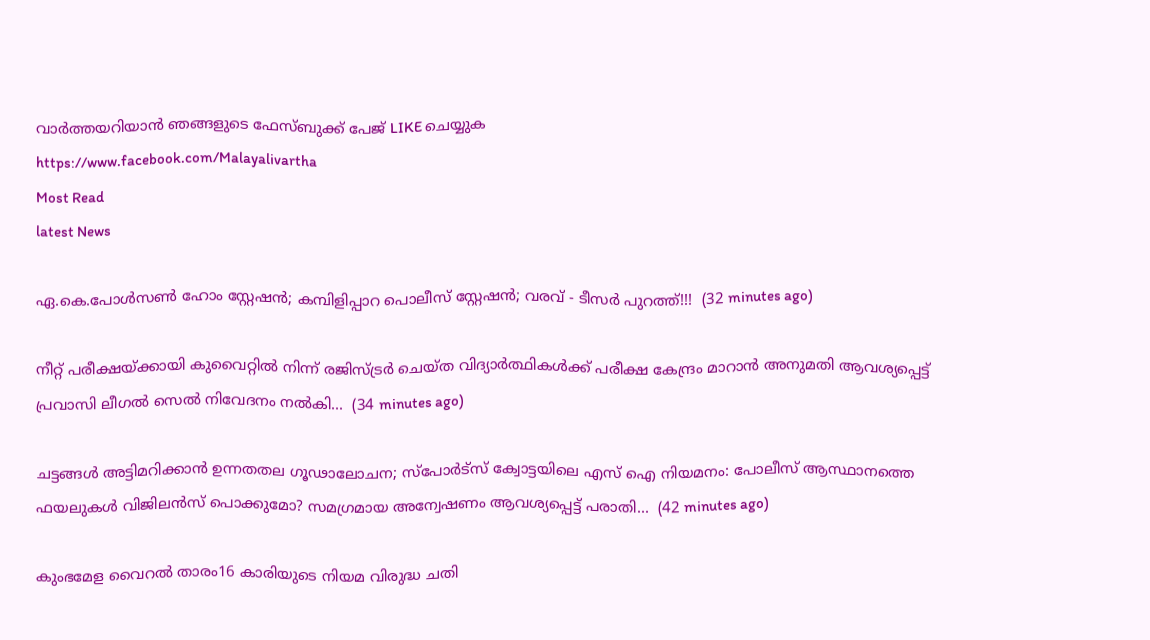വാര്‍ത്തയറിയാന്‍ ഞങ്ങളുടെ ഫേസ്‌ബുക്ക്‌ പേജ് LIKE ചെയ്യുക
https://www.facebook.com/Malayalivartha
Most Read
latest News

ഏ.കെ.പോൾസൺ ഹോം സ്റ്റേഷൻ; കമ്പിളിപ്പാറ പൊലീസ് സ്റ്റേഷൻ; വരവ് - ടീസർ പുറത്ത്!!!  (32 minutes ago)

നീറ്റ് പരീക്ഷയ്ക്കായി കുവൈറ്റിൽ നിന്ന് രജിസ്ട്രർ ചെയ്ത വിദ്യാർത്ഥികൾക്ക് പരീക്ഷ കേന്ദ്രം മാറാൻ അനുമതി ആവശ്യപ്പെട്ട് പ്രവാസി ലീഗൽ സെൽ നിവേദനം നൽകി...  (34 minutes ago)

ചട്ടങ്ങൾ അട്ടിമറിക്കാൻ ഉന്നതതല ഗൂഢാലോചന; സ്പോര്‍ട്സ് ക്വോട്ടയിലെ എസ് ഐ നിയമനം: പോലീസ് ആസ്ഥാനത്തെ ഫയലുകൾ വിജിലൻസ് പൊക്കുമോ? സമഗ്രമായ അന്വേഷണം ആവശ്യപ്പെട്ട് പരാതി...  (42 minutes ago)

കുംഭമേള വൈറൽ താരം16 കാരിയുടെ നിയമ വിരുദ്ധ ചതി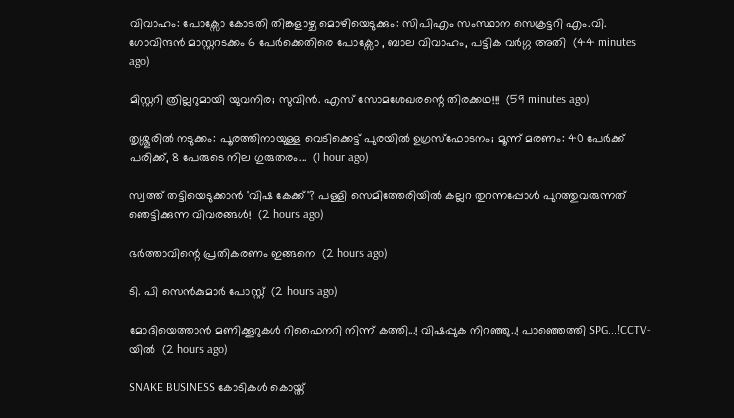വിവാഹം: പോക്സോ കോടതി തിങ്കളാഴ്ച മൊഴിയെടുക്കും: സിപിഎം സംസ്ഥാന സെക്രട്ടറി എം.വി. ഗോവിന്ദൻ മാസ്റ്ററടക്കം 6 പേർക്കെതിരെ പോക്സോ , ബാല വിവാഹം, പട്ടിക വർഗ്ഗ അതി  (44 minutes ago)

മിസ്റ്ററി ത്രില്ലറുമായി യുവനിര; സുവിൻ. എസ് സോമശേഖരന്റെ തിരക്കഥ!!!  (59 minutes ago)

തൃശ്ശൂരിൽ നടുക്കം: പൂരത്തിനായുള്ള വെടിക്കെട്ട് പുരയിൽ ഉഗ്രസ്ഫോടനം; മൂന്ന് മരണം: 40 പേർക്ക് പരിക്ക്, 8 പേരുടെ നില ഗുരുതരം...  (1 hour ago)

സ്വത്ത് തട്ടിയെടുക്കാൻ 'വിഷ കേക്ക്'? പള്ളി സെമിത്തേരിയിൽ കല്ലറ തുറന്നപ്പോൾ പുറത്തുവരുന്നത് ഞെട്ടിക്കുന്ന വിവരങ്ങൾ!  (2 hours ago)

ഭര്‍ത്താവിന്റെ പ്രതികരണം ഇങ്ങനെ  (2 hours ago)

ടി. പി സെൻകുമാർ പോസ്റ്റ്  (2 hours ago)

മോദിയെത്താൻ മണിക്കൂറുകൾ റിഫൈനറി നിന്ന് കത്തി...! വിഷപ്പുക നിറഞ്ഞു..! പാഞ്ഞെത്തി SPG...!CCTV-യിൽ  (2 hours ago)

SNAKE BUSINESS കോടികൾ കൊയ്ത്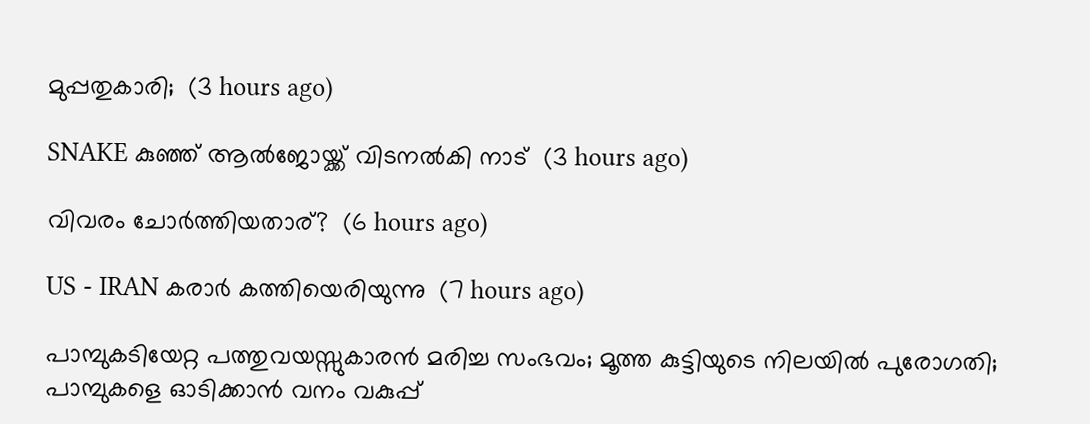മുപ്പതുകാരി;  (3 hours ago)

SNAKE കുഞ്ഞ് ആൽജോയ്ക്ക് വിടനൽകി നാട്  (3 hours ago)

വിവരം ചോർത്തിയതാര്?  (6 hours ago)

US - IRAN കരാർ കത്തിയെരിയുന്നു  (7 hours ago)

പാമ്പുകടിയേറ്റ പത്തുവയസ്സുകാരൻ മരിച്ച സംഭവം; മൂത്ത കുട്ടിയുടെ നിലയിൽ പുരോഗതി; പാമ്പുകളെ ഓടിക്കാൻ വനം വകുപ്പ്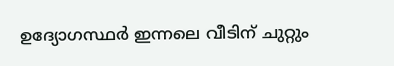ഉദ്യോഗസ്ഥർ ഇന്നലെ വീടിന് ചുറ്റും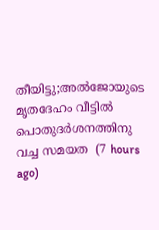തീയിട്ടു;അൽജോയുടെ മൃതദേഹം വീട്ടിൽ പൊതുദർശനത്തിനു വച്ച സമയത  (7 hours ago)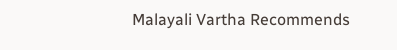Malayali Vartha Recommends